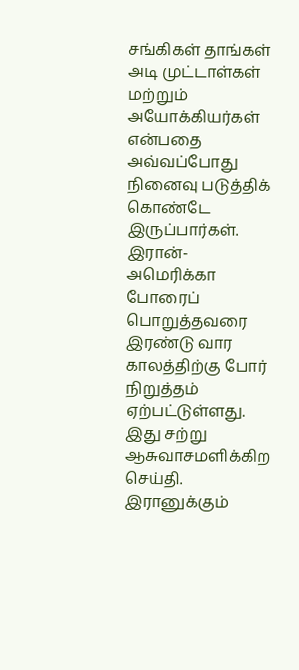சங்கிகள் தாங்கள் அடி முட்டாள்கள் மற்றும் அயோக்கியர்கள் என்பதை அவ்வப்போது நினைவு படுத்திக் கொண்டே இருப்பார்கள்.
இரான்-அமெரிக்கா போரைப் பொறுத்தவரை இரண்டு வார காலத்திற்கு போர் நிறுத்தம் ஏற்பட்டுள்ளது. இது சற்று ஆசுவாசமளிக்கிற செய்தி.
இரானுக்கும்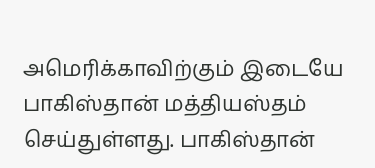அமெரிக்காவிற்கும் இடையே பாகிஸ்தான் மத்தியஸ்தம் செய்துள்ளது. பாகிஸ்தான்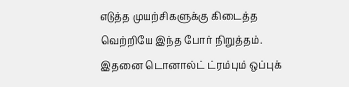எடுத்த முயற்சிகளுக்கு கிடைத்த வெற்றியே இந்த போர் நிறுத்தம்.
இதனை டொனால்ட் ட்ரம்பும் ஒப்புக்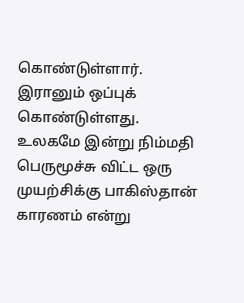கொண்டுள்ளார். இரானும் ஒப்புக் கொண்டுள்ளது.
உலகமே இன்று நிம்மதி பெருமூச்சு விட்ட ஒரு முயற்சிக்கு பாகிஸ்தான் காரணம் என்று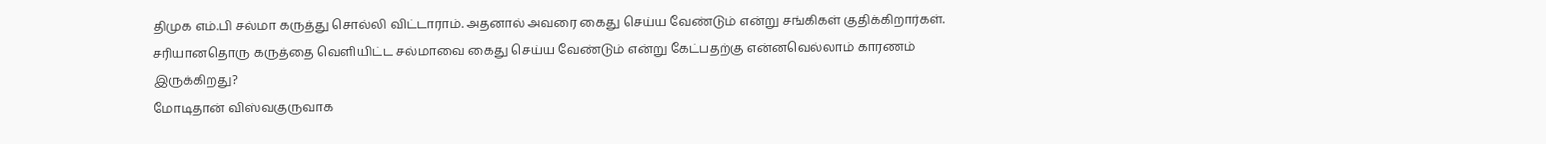திமுக எம்.பி சல்மா கருத்து சொல்லி விட்டாராம். அதனால் அவரை கைது செய்ய வேண்டும் என்று சங்கிகள் குதிக்கிறார்கள்.
சரியானதொரு கருத்தை வெளியிட்ட சல்மாவை கைது செய்ய வேண்டும் என்று கேட்பதற்கு என்னவெல்லாம் காரணம் இருக்கிறது?
மோடிதான் விஸ்வகுருவாக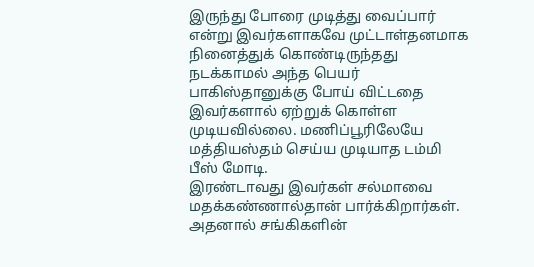இருந்து போரை முடித்து வைப்பார் என்று இவர்களாகவே முட்டாள்தனமாக நினைத்துக் கொண்டிருந்தது நடக்காமல் அந்த பெயர் பாகிஸ்தானுக்கு போய் விட்டதை இவர்களால் ஏற்றுக் கொள்ள முடியவில்லை. மணிப்பூரிலேயே மத்தியஸ்தம் செய்ய முடியாத டம்மி பீஸ் மோடி.
இரண்டாவது இவர்கள் சல்மாவை மதக்கண்ணால்தான் பார்க்கிறார்கள்.
அதனால் சங்கிகளின்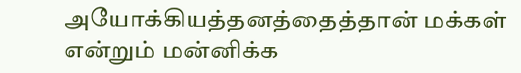அயோக்கியத்தனத்தைத்தான் மக்கள் என்றும் மன்னிக்க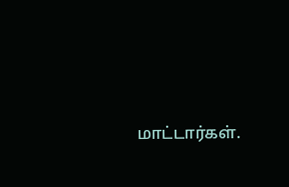மாட்டார்கள்.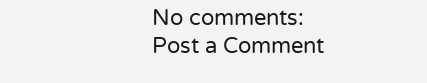No comments:
Post a Comment